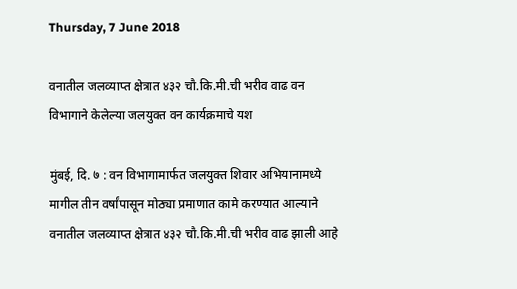Thursday, 7 June 2018

वनातील जलव्याप्त क्षेत्रात ४३२ चौ.कि.मी.ची भरीव वाढ वन विभागाने केलेल्या जलयुक्त वन कार्यक्रमाचे यश

मुंबई, दि. ७ : वन विभागामार्फत जलयुक्त शिवार अभियानामध्ये मागील तीन वर्षांपासून मोठ्या प्रमाणात कामे करण्यात आल्याने वनातील जलव्याप्त क्षेत्रात ४३२ चौ.कि.मी.ची भरीव वाढ झाली आहे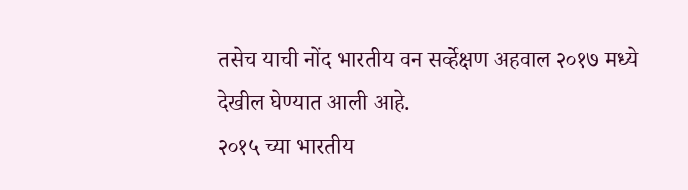तसेच याची नोंद भारतीय वन सर्व्हेक्षण अहवाल २०१७ मध्ये देखील घेण्यात आली आहे.
२०१५ च्या भारतीय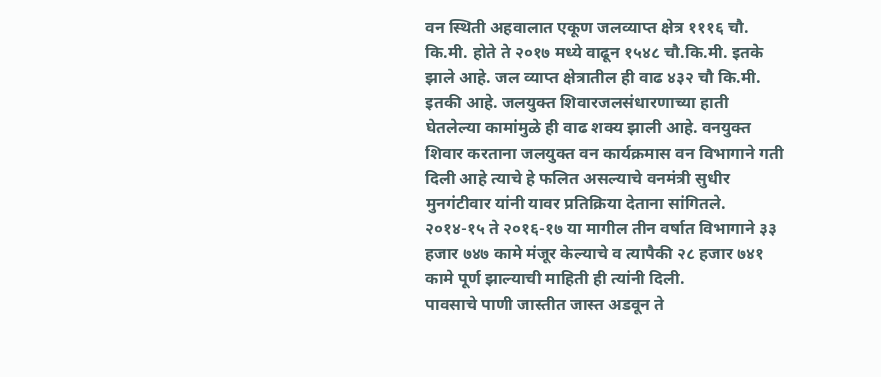वन स्थिती अहवालात एकूण जलव्याप्त क्षेत्र १११६ चौ. कि.मी. होते ते २०१७ मध्ये वाढून १५४८ चौ.कि.मी. इतके झाले आहे. जल व्याप्त क्षेत्रातील ही वाढ ४३२ चौ कि.मी. इतकी आहे. जलयुक्त शिवारजलसंधारणाच्या हाती घेतलेल्या कामांमुळे ही वाढ शक्य झाली आहे. वनयुक्त शिवार करताना जलयुक्त वन कार्यक्रमास वन विभागाने गती दिली आहे त्याचे हे फलित असल्याचे वनमंत्री सुधीर मुनगंटीवार यांनी यावर प्रतिक्रिया देताना सांगितले. २०१४-१५ ते २०१६-१७ या मागील तीन वर्षात विभागाने ३३ हजार ७४७ कामे मंजूर केल्याचे व त्यापैकी २८ हजार ७४१ कामे पूर्ण झाल्याची माहिती ही त्यांनी दिली.
पावसाचे पाणी जास्तीत जास्त अडवून ते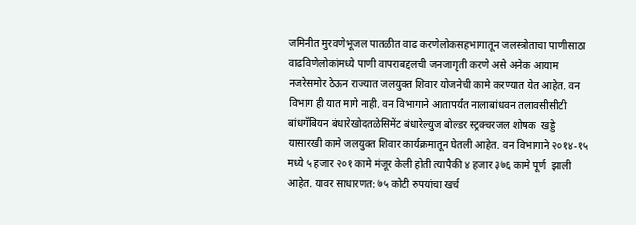जमिनीत मुरवणेभूजल पातळीत वाढ करणेलोकसहभागातून जलस्त्रोताचा पाणीसाठा वाढविणेलोकांमध्ये पाणी वापराबद्दलची जनजागृती करणे असे अनेक आयाम नजरेसमोर ठेऊन राज्यात जलयुक्त शिवार योजनेची कामे करण्यात येत आहेत. वन विभाग ही यात मागे नाही. वन विभागाने आतापर्यंत नालाबांधवन तलावसीसीटी बांधगॅबियन बंधारेखोदतळेसिमेंट बंधारेल्युज बोल्डर स्ट्रक्चरजल शोषक  खड्डे यासारखी कामे जलयुक्त शिवार कार्यक्रमातून घेतली आहेत. वन विभागाने २०१४-१५ मध्ये ५ हजार २०१ कामे मंजूर केली होती त्यापैकी ४ हजार ३७६ कामे पूर्ण  झाली आहेत. यावर साधारणत: ७५ कोटी रुपयांचा खर्च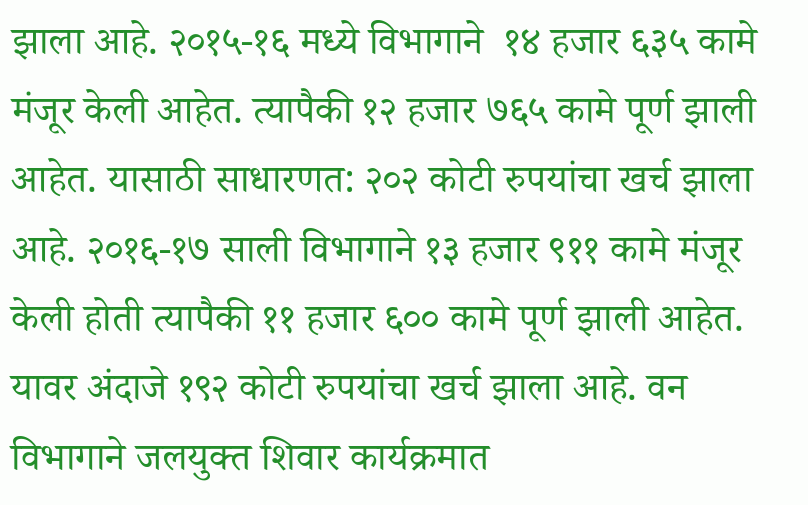झाला आहे. २०१५-१६ मध्ये विभागाने  १४ हजार ६३५ कामे मंजूर केली आहेत. त्यापैकी १२ हजार ७६५ कामे पूर्ण झाली आहेत. यासाठी साधारणत: २०२ कोटी रुपयांचा खर्च झाला आहे. २०१६-१७ साली विभागाने १३ हजार ९११ कामे मंजूर केली होती त्यापैकी ११ हजार ६०० कामे पूर्ण झाली आहेत. यावर अंदाजे १९२ कोटी रुपयांचा खर्च झाला आहे. वन विभागाने जलयुक्त शिवार कार्यक्रमात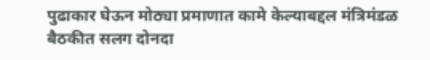पुढाकार घेऊन मोठ्या प्रमाणात कामे केल्याबद्दल मंत्रिमंडळ बैठकीत सलग दोनदा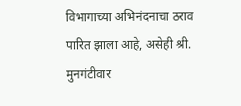विभागाच्या अभिनंदनाचा ठराव पारित झाला आहे, असेही श्री. मुनगंटीवार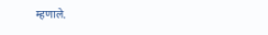म्हणाले.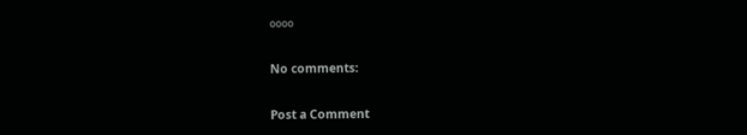००००

No comments:

Post a Comment